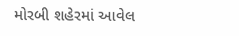મોરબી શહેરમાં આવેલ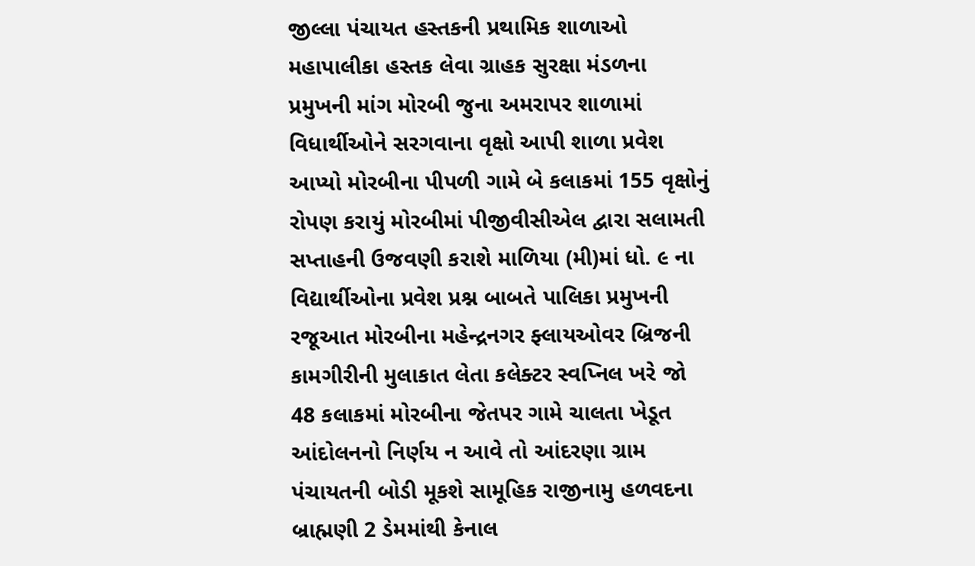જીલ્લા પંચાયત હસ્તકની પ્રથામિક શાળાઓ મહાપાલીકા હસ્તક લેવા ગ્રાહક સુરક્ષા મંડળના પ્રમુખની માંગ મોરબી જુના અમરાપર શાળામાં વિધાર્થીઓને સરગવાના વૃક્ષો આપી શાળા પ્રવેશ આપ્યો મોરબીના પીપળી ગામે બે કલાકમાં 155 વૃક્ષોનું રોપણ કરાયું મોરબીમાં પીજીવીસીએલ દ્વારા સલામતી સપ્તાહની ઉજવણી કરાશે માળિયા (મી)માં ધો. ૯ ના વિદ્યાર્થીઓના પ્રવેશ પ્રશ્ન બાબતે પાલિકા પ્રમુખની રજૂઆત મોરબીના મહેન્દ્રનગર ફ્લાયઓવર બ્રિજની કામગીરીની મુલાકાત લેતા કલેક્ટર સ્વપ્નિલ ખરે જો 48 કલાકમાં મોરબીના જેતપર ગામે ચાલતા ખેડૂત આંદોલનનો નિર્ણય ન આવે તો આંદરણા ગ્રામ પંચાયતની બોડી મૂકશે સામૂહિક રાજીનામુ હળવદના બ્રાહ્મણી 2 ડેમમાંથી કેનાલ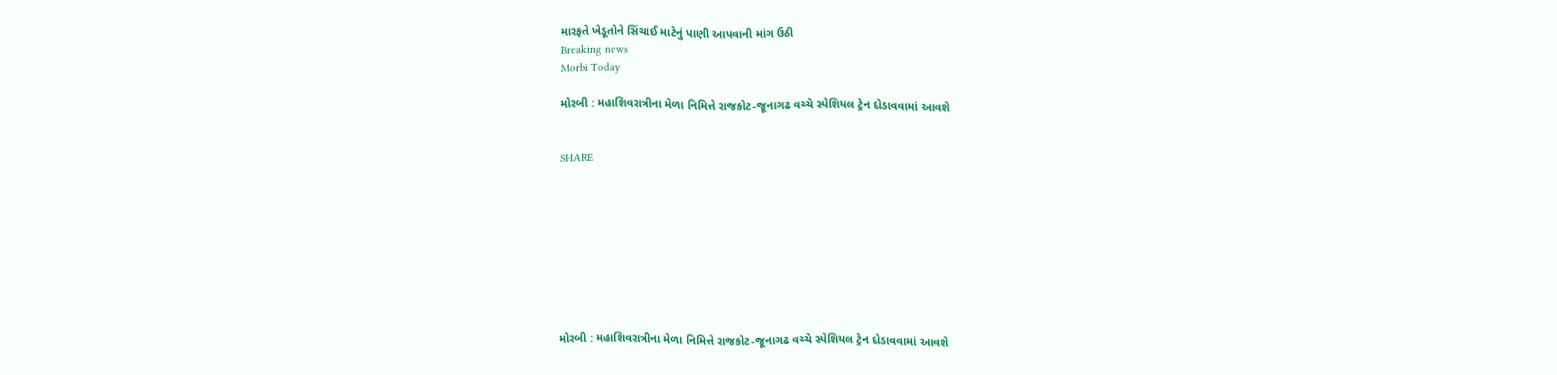મારફતે ખેડૂતોને સિંચાઈ માટેનું પાણી આપવાની માંગ ઉઠી
Breaking news
Morbi Today

મોરબી : મહાશિવરાત્રીના મેળા નિમિત્તે રાજકોટ-જૂનાગઢ વચ્ચે સ્પેશિયલ ટ્રેન દોડાવવામાં આવશે


SHARE









મોરબી : મહાશિવરાત્રીના મેળા નિમિત્તે રાજકોટ-જૂનાગઢ વચ્ચે સ્પેશિયલ ટ્રેન દોડાવવામાં આવશે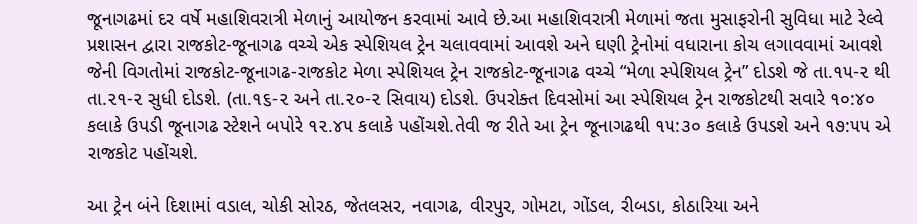જૂનાગઢમાં દર વર્ષે મહાશિવરાત્રી મેળાનું આયોજન કરવામાં આવે છે.આ મહાશિવરાત્રી મેળામાં જતા મુસાફરોની સુવિધા માટે રેલ્વે પ્રશાસન દ્વારા રાજકોટ-જૂનાગઢ વચ્ચે એક સ્પેશિયલ ટ્રેન ચલાવવામાં આવશે અને ઘણી ટ્રેનોમાં વધારાના કોચ લગાવવામાં આવશે જેની વિગતોમાં રાજકોટ-જૂનાગઢ-રાજકોટ મેળા સ્પેશિયલ ટ્રેન રાજકોટ-જૂનાગઢ વચ્ચે “મેળા સ્પેશિયલ ટ્રેન” દોડશે જે તા.૧૫-૨ થી તા.૨૧-૨ સુધી દોડશે. (તા.૧૬-૨ અને તા.૨૦-૨ સિવાય) દોડશે. ઉપરોક્ત દિવસોમાં આ સ્પેશિયલ ટ્રેન રાજકોટથી સવારે ૧૦:૪૦ કલાકે ઉપડી જૂનાગઢ સ્ટેશને બપોરે ૧૨.૪૫ કલાકે પહોંચશે.તેવી જ રીતે આ ટ્રેન જૂનાગઢથી ૧૫:૩૦ કલાકે ઉપડશે અને ૧૭:૫૫ એ રાજકોટ પહોંચશે.

આ ટ્રેન બંને દિશામાં વડાલ, ચોકી સોરઠ, જેતલસર, નવાગઢ, વીરપુર, ગોમટા, ગોંડલ, રીબડા, કોઠારિયા અને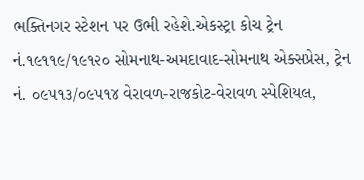ભક્તિનગર સ્ટેશન પર ઉભી રહેશે.એકસ્ટ્રા કોચ ટ્રેન નં.૧૯૧૧૯/૧૯૧૨૦ સોમનાથ-અમદાવાદ-સોમનાથ એક્સપ્રેસ, ટ્રેન નં. ૦૯૫૧૩/૦૯૫૧૪ વેરાવળ-રાજકોટ-વેરાવળ સ્પેશિયલ,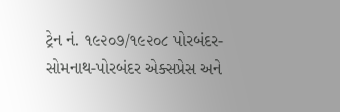ટ્રેન નં. ૧૯૨૦૭/૧૯૨૦૮ પોરબંદર-સોમનાથ-પોરબંદર એક્સપ્રેસ અને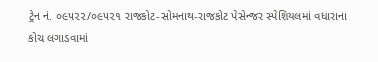ટ્રેન નં. ૦૯૫૨૨/૦૯૫૨૧ રાજકોટ-સોમનાથ-રાજકોટ પેસેન્જર સ્પેશિયલમાં વધારાના કોચ લગાડવામાં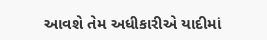આવશે તેમ અધીકારીએ યાદીમાં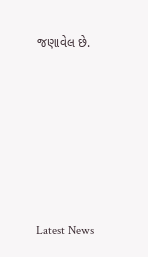જણાવેલ છે.






Latest News